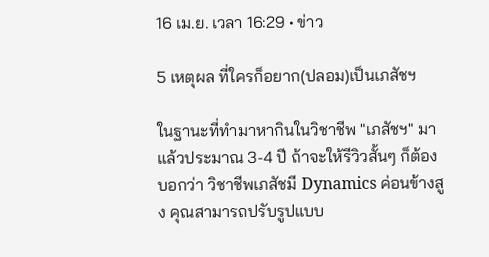16 เม.ย. เวลา 16:29 • ข่าว

5 เหตุผล ที่ใครก็อยาก(ปลอม)เป็นเภสัชฯ

ในฐานะที่ทำมาหากินในวิชาชีพ "เภสัชฯ" มาแล้วประมาณ 3-4 ปี ถ้าจะให้รีวิวสั้นๆ ก็ต้องบอกว่า วิชาชีพเภสัชมี Dynamics ค่อนข้างสูง คุณสามารถปรับรูปแบบ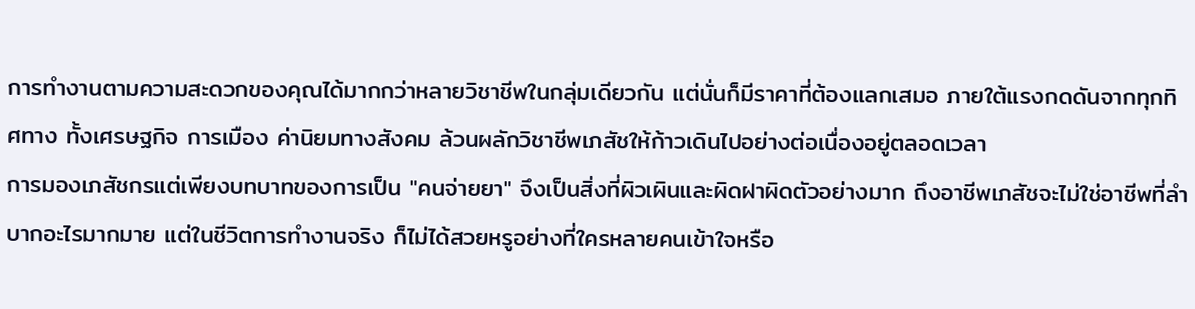การทำงานตามความสะดวกของคุณได้มากกว่าหลายวิชาชีพในกลุ่มเดียวกัน แต่นั่นก็มีราคาที่ต้องแลกเสมอ ภายใต้แรงกดดันจากทุกทิศทาง ทั้งเศรษฐกิจ การเมือง ค่านิยมทางสังคม ล้วนผลักวิชาชีพเภสัชให้ก้าวเดินไปอย่างต่อเนื่องอยู่ตลอดเวลา
การมองเภสัชกรแต่เพียงบทบาทของการเป็น "คนจ่ายยา" จึงเป็นสิ่งที่ผิวเผินและผิดฝาผิดตัวอย่างมาก ถึงอาชีพเภสัชจะไม่ใช่อาชีพที่ลำบากอะไรมากมาย แต่ในชีวิตการทำงานจริง ก็ไม่ได้สวยหรูอย่างที่ใครหลายคนเข้าใจหรือ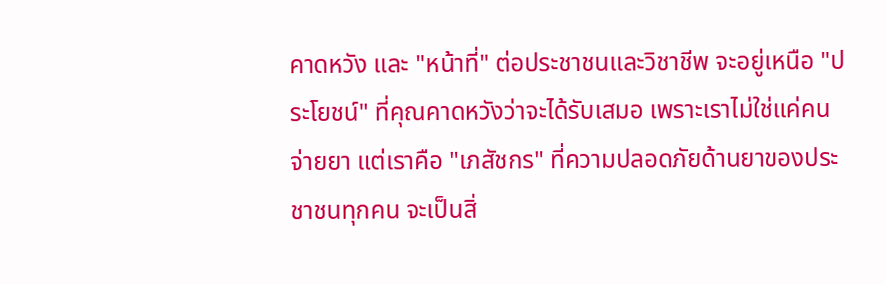คาดหวัง และ "หน้าที่" ต่อประชาชนและวิชาชีพ จะอยู่เหนือ "ประโยชน์" ที่คุณคาดหวังว่าจะได้รับเสมอ เพราะเราไม่ใช่แค่คนจ่ายยา แต่เราคือ "เภสัชกร" ที่ความปลอดภัยด้านยาของประชาชนทุกคน จะเป็นสิ่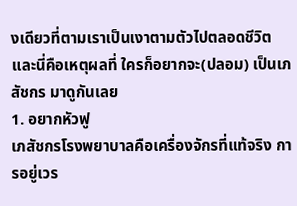งเดียวที่ตามเราเป็นเงาตามตัวไปตลอดชีวิต
และนี่คือเหตุผลที่ ใครก็อยากจะ(ปลอม) เป็นเภสัชกร มาดูกันเลย
1. อยากหัวฟู
เภสัชกรโรงพยาบาลคือเครื่องจักรที่แท้จริง การอยู่เวร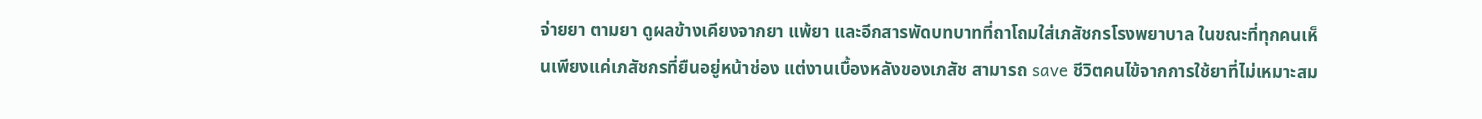จ่ายยา ตามยา ดูผลข้างเคียงจากยา แพ้ยา และอีกสารพัดบทบาทที่ถาโถมใส่เภสัชกรโรงพยาบาล ในขณะที่ทุกคนเห็นเพียงแค่เภสัชกรที่ยืนอยู่หน้าช่อง แต่งานเบื้องหลังของเภสัช สามารถ save ชีวิตคนไข้จากการใช้ยาที่ไม่เหมาะสม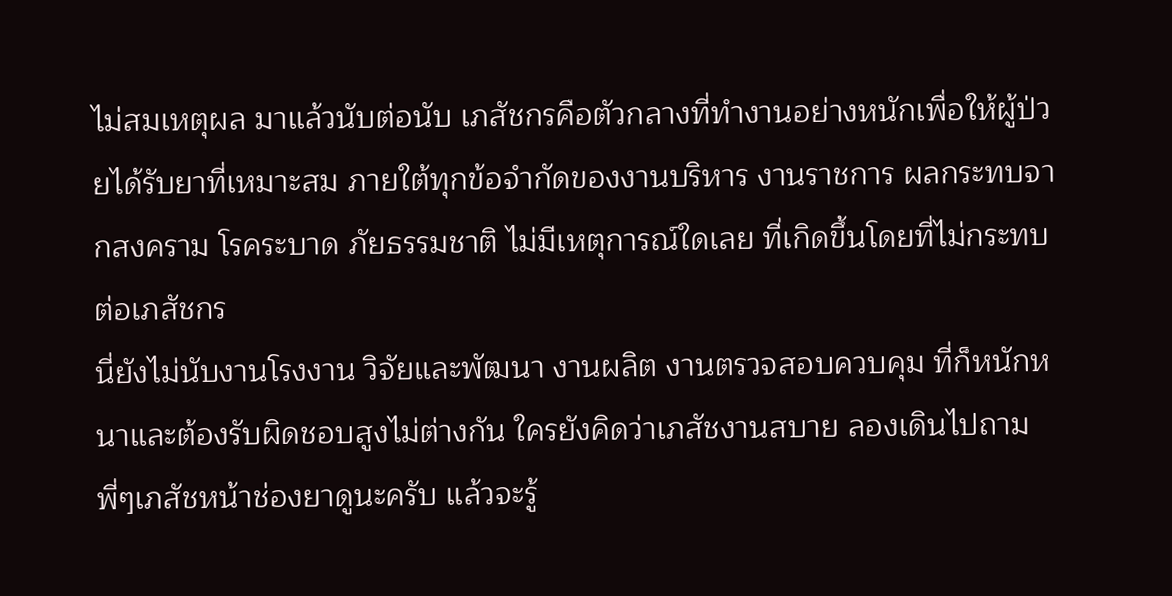ไม่สมเหตุผล มาแล้วนับต่อนับ เภสัชกรคือตัวกลางที่ทำงานอย่างหนักเพื่อให้ผู้ป่วยได้รับยาที่เหมาะสม ภายใต้ทุกข้อจำกัดของงานบริหาร งานราชการ ผลกระทบจากสงคราม โรคระบาด ภัยธรรมชาติ ไม่มีเหตุการณ์ใดเลย ที่เกิดขึ้นโดยที่ไม่กระทบต่อเภสัชกร
นี่ยังไม่นับงานโรงงาน วิจัยและพัฒนา งานผลิต งานตรวจสอบควบคุม ที่ก็หนักหนาและต้องรับผิดชอบสูงไม่ต่างกัน ใครยังคิดว่าเภสัชงานสบาย ลองเดินไปถามพี่ๆเภสัชหน้าช่องยาดูนะครับ แล้วจะรู้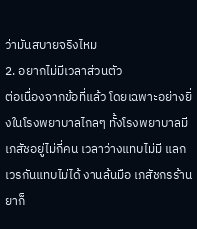ว่ามันสบายจริงไหม
2. อยากไม่มีเวลาส่วนตัว
ต่อเนื่องจากข้อที่แล้ว โดยเฉพาะอย่างยิ่งในโรงพยาบาลไกลๆ ทั้งโรงพยาบาลมีเภสัชอยู่ไม่กี่คน เวลาว่างแทบไม่มี แลกเวรกันแทบไม่ได้ งานล้นมือ เภสัชกรร้านยาก็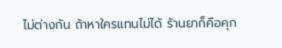ไม่ต่างกัน ถ้าหาใครแทนไม่ได้ ร้านยาก็คือคุก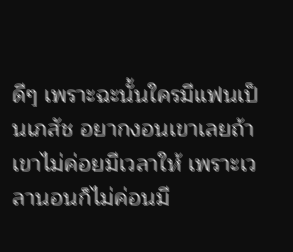ดีๆ เพราะฉะนั้นใครมีแฟนเป็นเภสัช อยากงอนเขาเลยถ้าเขาไม่ค่อยมีเวลาให้ เพราะเวลานอนก็ไม่ค่อนมี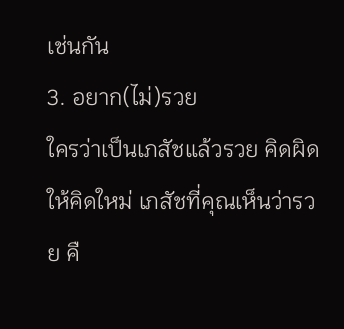เช่นกัน
3. อยาก(ไม่)รวย
ใครว่าเป็นเภสัชแล้วรวย คิดผิดให้คิดใหม่ เภสัชที่คุณเห็นว่ารวย คื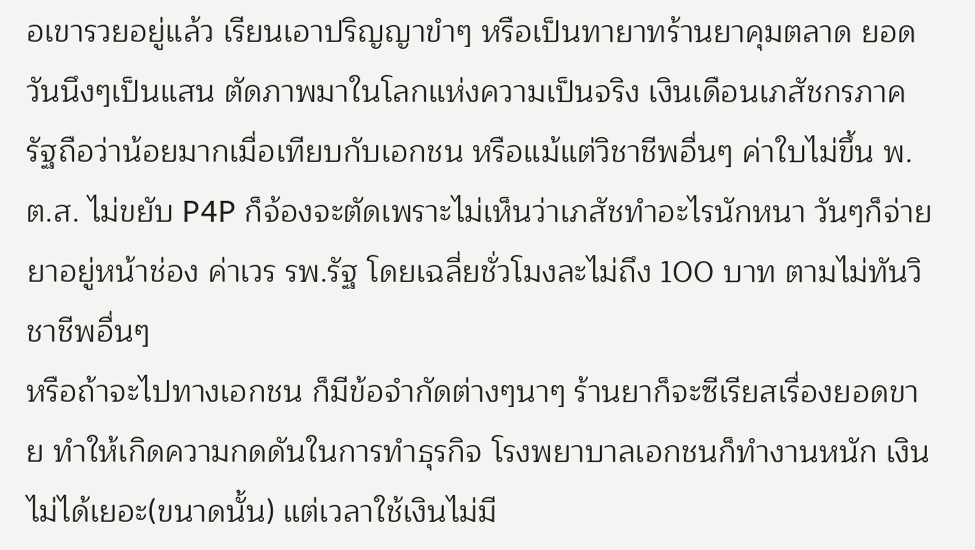อเขารวยอยู่แล้ว เรียนเอาปริญญาขำๆ หรือเป็นทายาทร้านยาคุมตลาด ยอดวันนึงๆเป็นแสน ตัดภาพมาในโลกแห่งความเป็นจริง เงินเดือนเภสัชกรภาครัฐถือว่าน้อยมากเมื่อเทียบกับเอกชน หรือแม้แต่วิชาชีพอื่นๆ ค่าใบไม่ขึ้น พ.ต.ส. ไม่ขยับ P4P ก็จ้องจะตัดเพราะไม่เห็นว่าเภสัชทำอะไรนักหนา วันๆก็จ่ายยาอยู่หน้าช่อง ค่าเวร รพ.รัฐ โดยเฉลี่ยชั่วโมงละไม่ถึง 100 บาท ตามไม่ทันวิชาชีพอื่นๆ
หรือถ้าจะไปทางเอกชน ก็มีข้อจำกัดต่างๆนาๆ ร้านยาก็จะซีเรียสเรื่องยอดขาย ทำให้เกิดความกดดันในการทำธุรกิจ โรงพยาบาลเอกชนก็ทำงานหนัก เงินไม่ได้เยอะ(ขนาดนั้น) แต่เวลาใช้เงินไม่มี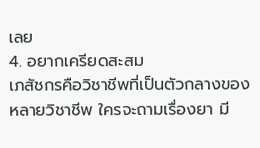เลย
4. อยากเครียดสะสม
เภสัชกรคือวิชาชีพที่เป็นตัวกลางของหลายวิชาชีพ ใครจะถามเรื่องยา มี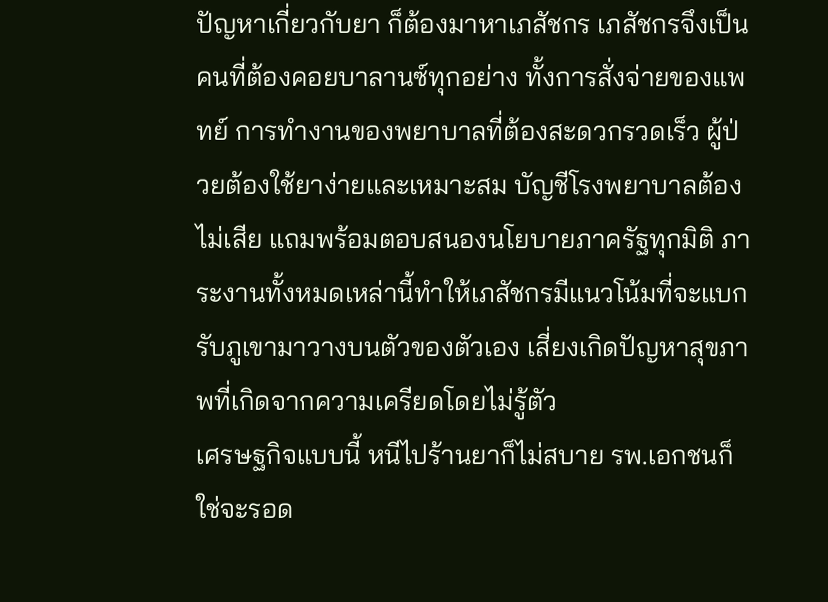ปัญหาเกี่ยวกับยา ก็ต้องมาหาเภสัชกร เภสัชกรจึงเป็นคนที่ต้องคอยบาลานซ์ทุกอย่าง ทั้งการสั่งจ่ายของแพทย์ การทำงานของพยาบาลที่ต้องสะดวกรวดเร็ว ผู้ป่วยต้องใช้ยาง่ายและเหมาะสม บัญชีโรงพยาบาลต้องไม่เสีย แถมพร้อมตอบสนองนโยบายภาครัฐทุกมิติ ภาระงานทั้งหมดเหล่านี้ทำให้เภสัชกรมีแนวโน้มที่จะแบกรับภูเขามาวางบนตัวของตัวเอง เสี่ยงเกิดปัญหาสุขภาพที่เกิดจากความเครียดโดยไม่รู้ตัว
เศรษฐกิจแบบนี้ หนีไปร้านยาก็ไม่สบาย รพ.เอกชนก็ใช่จะรอด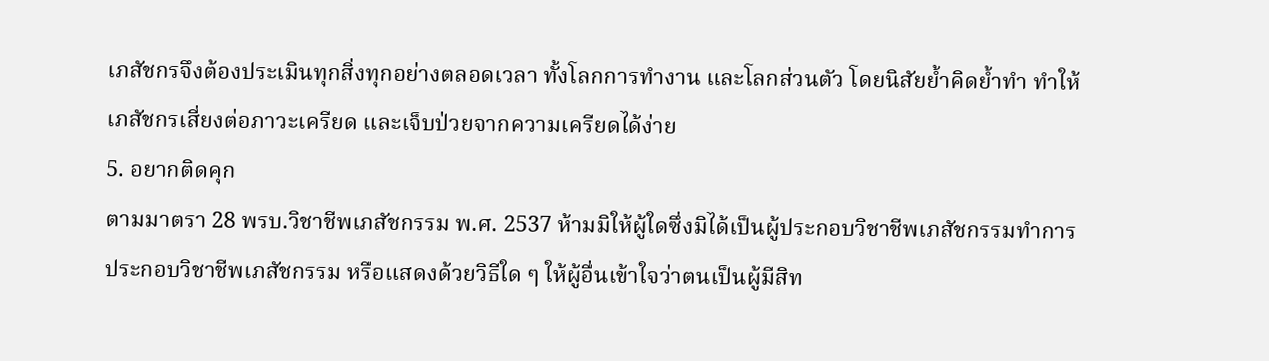เภสัชกรจึงต้องประเมินทุกสิ่งทุกอย่างตลอดเวลา ทั้งโลกการทำงาน และโลกส่วนตัว โดยนิสัยย้ำคิดย้ำทำ ทำให้เภสัชกรเสี่ยงต่อภาวะเครียด และเจ็บป่วยจากความเครียดได้ง่าย
5. อยากติดคุก
ตามมาตรา 28 พรบ.วิชาชีพเภสัชกรรม พ.ศ. 2537 ห้ามมิให้ผู้ใดซึ่งมิได้เป็นผู้ประกอบวิชาชีพเภสัชกรรมทำการประกอบวิชาชีพเภสัชกรรม หรือแสดงด้วยวิธีใด ๆ ให้ผู้อื่นเข้าใจว่าตนเป็นผู้มีสิท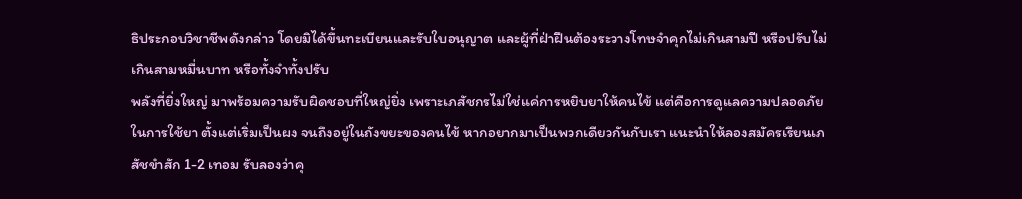ธิประกอบวิชาชีพดังกล่าว โดยมิได้ขึ้นทะเบียนและรับใบอนุญาต และผู้ที่ฝ่าฝืนต้องระวางโทษจำคุกไม่เกินสามปี หรือปรับไม่เกินสามหมื่นบาท หรือทั้งจำทั้งปรับ
พลังที่ยิ่งใหญ่ มาพร้อมความรับผิดชอบที่ใหญ่ยิ่ง เพราะเภสัชกรไม่ใช่แค่การหยิบยาให้คนไข้ แต่คือการดูแลความปลอดภัยในการใช้ยา ตั้งแต่เริ่มเป็นผง จนถึงอยู่ในถังขยะของคนไข้ หากอยากมาเป็นพวกเดียวกันกับเรา แนะนำให้ลองสมัครเรียนเภสัชขำสัก 1-2 เทอม รับลองว่าคุ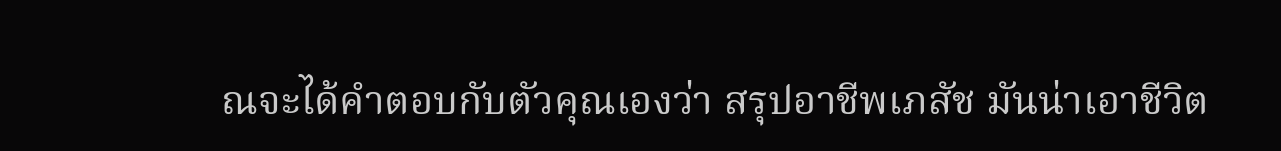ณจะได้คำตอบกับตัวคุณเองว่า สรุปอาชีพเภสัช มันน่าเอาชีวิต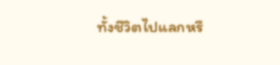ทั้งชีวิตไปแลกหรื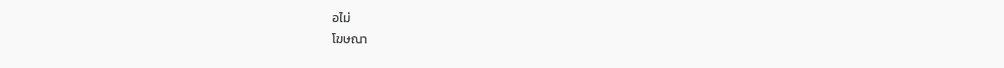อไม่
โฆษณา